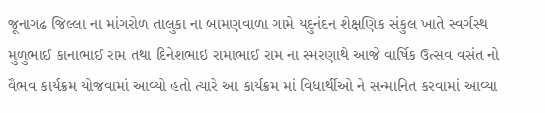જૂનાગઢ જિલ્લા ના માંગરોળ તાલુકા ના બામણવાળા ગામે યદુનંદન શેક્ષણિક સંકુલ ખાતે સ્વર્ગસ્થ મુળુભાઈ કાનાભાઈ રામ તથા દિનેશભાઇ રામાભાઈ રામ ના સ્મરણાથે આજે વાર્ષિક ઉત્સવ વસંત નો વૈભવ કાર્યક્રમ યોજવામાં આવ્યો હતો ત્યારે આ કાર્યક્રમ માં વિધાર્થીઓ ને સન્માનિત કરવામાં આવ્યા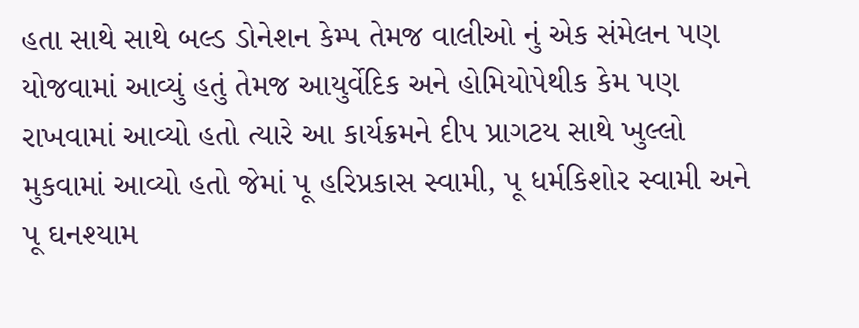હતા સાથે સાથે બલ્ડ ડોનેશન કેમ્પ તેમજ વાલીઓ નું એક સંમેલન પણ યોજવામાં આવ્યું હતું તેમજ આયુર્વેદિક અને હોમિયોપેથીક કેમ પણ રાખવામાં આવ્યો હતો ત્યારે આ કાર્યક્રમને દીપ પ્રાગટય સાથે ખુલ્લો મુકવામાં આવ્યો હતો જેમાં પૂ હરિપ્રકાસ સ્વામી, પૂ ધર્મકિશોર સ્વામી અને પૂ ઘનશ્યામ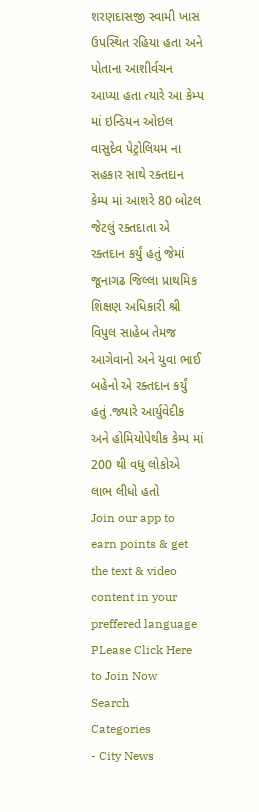શરણદાસજી સ્વામી ખાસ ઉપસ્થિત રહિયા હતા અને પોતાના આશીર્વચન આપ્યા હતા ત્યારે આ કેમ્પ માં ઇન્ડિયન ઓઇલ વાસુદેવ પેટ્રોલિયમ ના સહકાર સાથે રક્તદાન કેમ્પ માં આશરે 80 બોટલ જેટલું રક્તદાતા એ રક્તદાન કર્યું હતું જેમાં જૂનાગઢ જિલ્લા પ્રાથમિક શિક્ષણ અધિકારી શ્રી વિપુલ સાહેબ તેમજ આગેવાનો અને યુવા ભાઈ બહેનો એ રક્તદાન કર્યું હતું .જ્યારે આર્યુવેદીક અને હોમિયોપેથીક કેમ્પ માં 200 થી વધુ લોકોએ લાભ લીધો હતો
Join our app to earn points & get the text & video content in your preffered language
PLease Click Here to Join Now
Search
Categories
- City News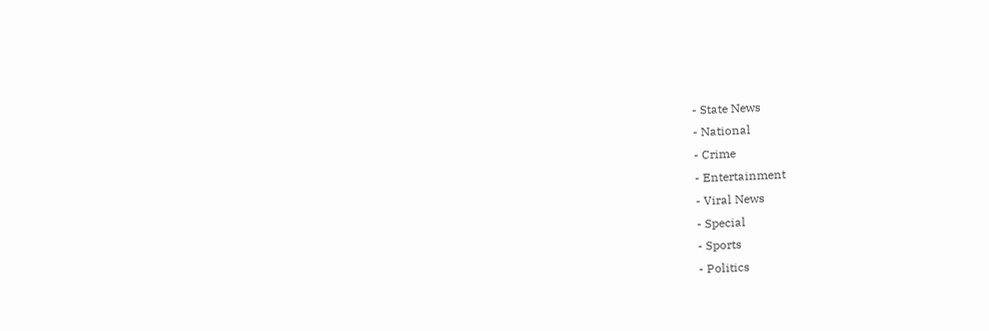- State News
- National
- Crime
- Entertainment
- Viral News
- Special
- Sports
- Politics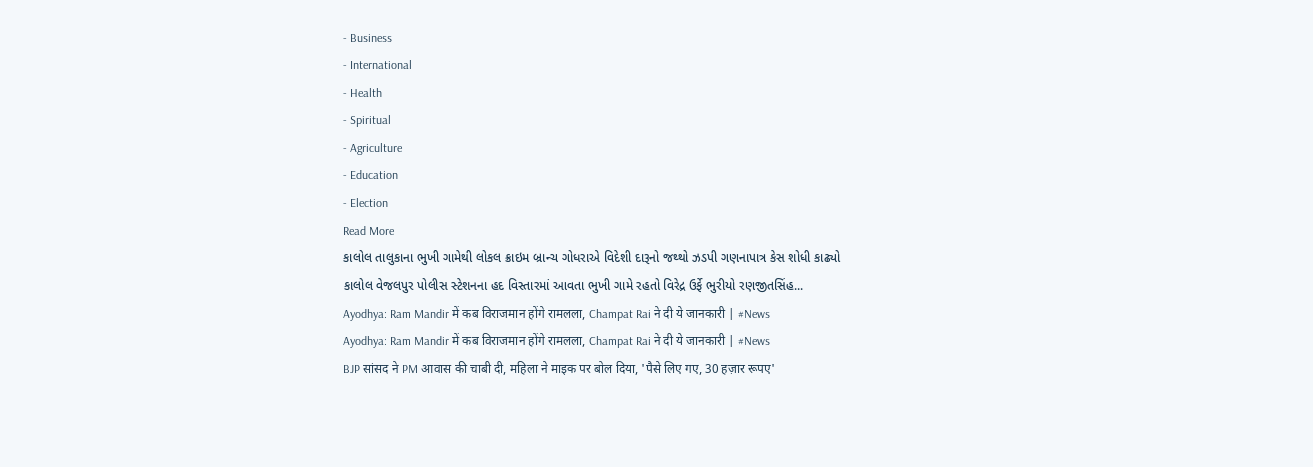- Business
- International
- Health
- Spiritual
- Agriculture
- Education
- Election
Read More
કાલોલ તાલુકાના ભુખી ગામેથી લોકલ ક્રાઇમ બ્રાન્ચ ગોધરાએ વિદેશી દારૂનો જથ્થો ઝડપી ગણનાપાત્ર કેસ શોધી કાઢ્યો
કાલોલ વેજલપુર પોલીસ સ્ટેશનના હદ વિસ્તારમાં આવતા ભુખી ગામે રહતો વિરેદ્ર ઉર્ફે ભુરીયો રણજીતસિંહ...
Ayodhya: Ram Mandir में कब विराजमान होंगे रामलला, Champat Rai ने दी ये जानकारी | #News
Ayodhya: Ram Mandir में कब विराजमान होंगे रामलला, Champat Rai ने दी ये जानकारी | #News
BJP सांसद ने PM आवास की चाबी दी, महिला ने माइक पर बोल दिया, 'पैसे लिए गए, 30 हज़ार रूपए'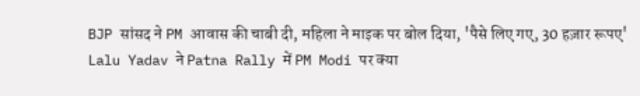BJP सांसद ने PM आवास की चाबी दी, महिला ने माइक पर बोल दिया, 'पैसे लिए गए, 30 हज़ार रूपए'
Lalu Yadav ने Patna Rally में PM Modi पर क्या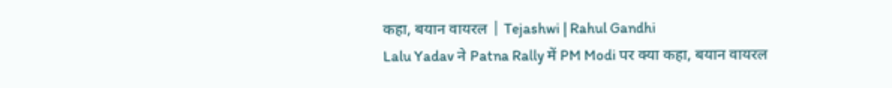कहा, बयान वायरल | Tejashwi | Rahul Gandhi
Lalu Yadav ने Patna Rally में PM Modi पर क्या कहा, बयान वायरल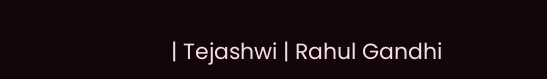| Tejashwi | Rahul Gandhi